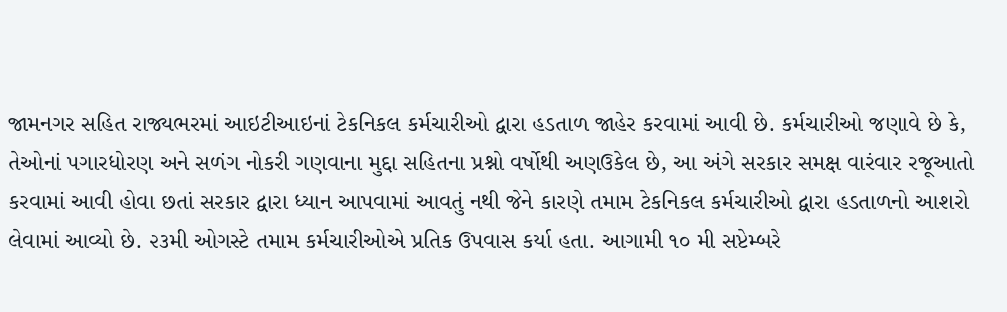જામનગર સહિત રાજ્યભરમાં આઇટીઆઇનાં ટેકનિકલ કર્મચારીઓ દ્વારા હડતાળ જાહેર કરવામાં આવી છે. કર્મચારીઓ જણાવે છે કે, તેઓનાં પગારધોરણ અને સળંગ નોકરી ગણવાના મુદ્દા સહિતના પ્રશ્નો વર્ષોથી અણઉકેલ છે, આ અંગે સરકાર સમક્ષ વારંવાર રજૂઆતો કરવામાં આવી હોવા છતાં સરકાર દ્વારા ધ્યાન આપવામાં આવતું નથી જેને કારણે તમામ ટેકનિકલ કર્મચારીઓ દ્વારા હડતાળનો આશરો લેવામાં આવ્યો છે. ૨૩મી ઓગસ્ટે તમામ કર્મચારીઓએ પ્રતિક ઉપવાસ કર્યા હતા. આગામી ૧૦ મી સપ્ટેમ્બરે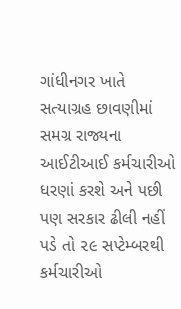ગાંધીનગર ખાતે સત્યાગ્રહ છાવણીમાં સમગ્ર રાજ્યના આઈટીઆઈ કર્મચારીઓ ધરણાં કરશે અને પછી પણ સરકાર ઢીલી નહીં પડે તો ૨૯ સપ્ટેમ્બરથી કર્મચારીઓ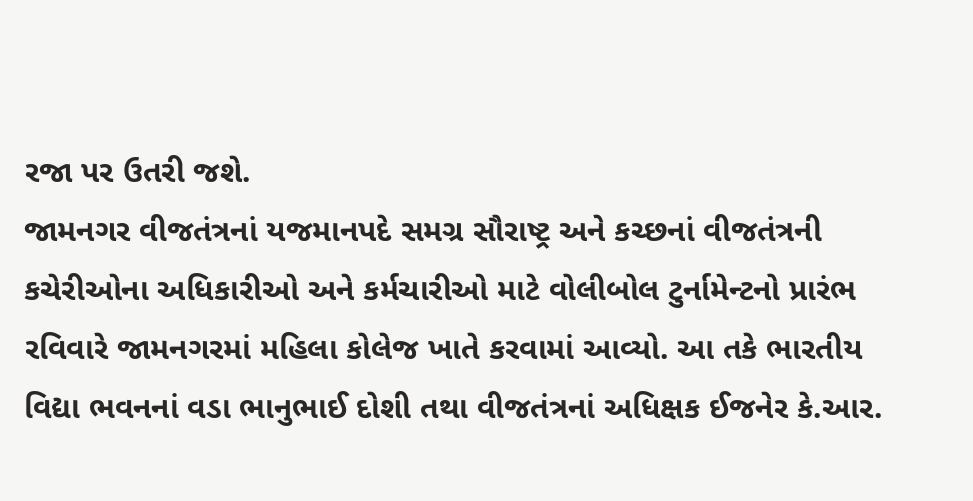રજા પર ઉતરી જશે.
જામનગર વીજતંત્રનાં યજમાનપદે સમગ્ર સૌરાષ્ટ્ર અને કચ્છનાં વીજતંત્રની કચેરીઓના અધિકારીઓ અને કર્મચારીઓ માટે વોલીબોલ ટુર્નામેન્ટનો પ્રારંભ રવિવારે જામનગરમાં મહિલા કોલેજ ખાતે કરવામાં આવ્યો. આ તકે ભારતીય વિદ્યા ભવનનાં વડા ભાનુભાઈ દોશી તથા વીજતંત્રનાં અધિક્ષક ઈજનેર કે.આર.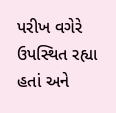પરીખ વગેરે ઉપસ્થિત રહ્યા હતાં અને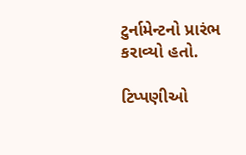ટુર્નામેન્ટનો પ્રારંભ કરાવ્યો હતો.

ટિપ્પણીઓ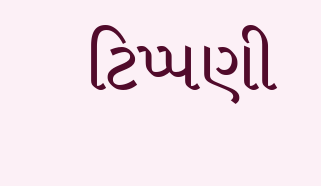ટિપ્પણી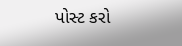પોસ્ટ કરો